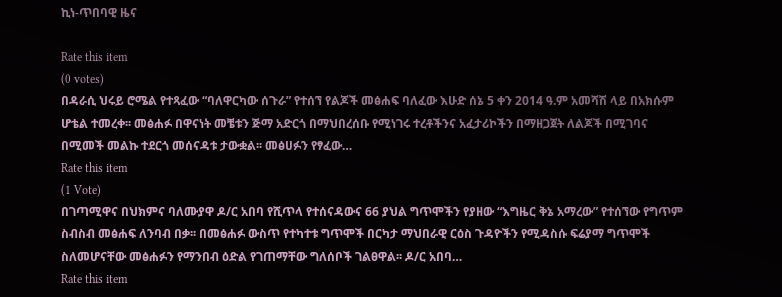ኪነ-ጥበባዊ ዜና

Rate this item
(0 votes)
በዳራሲ ህሩይ ሮሜል የተጻፈው “ባለዋርካው ሰጉራ” የተሰኘ የልጆች መፅሐፍ ባለፈው እሁድ ሰኔ 5 ቀን 2014 ዓ.ም አመሻሽ ላይ በአክሱም ሆቴል ተመረቀ፡፡ መፅሐፉ በዋናነት መቼቱን ጅማ አድርጎ በማህበረሰቡ የሚነገሩ ተረቶችንና አፈታሪኮችን በማዘጋጀት ለልጆች በሚገባና በሚመች መልኩ ተደርጎ መሰናዳቱ ታውቋል፡፡ መፅሀፉን የፃፈው…
Rate this item
(1 Vote)
በገጣሚዋና በህክምና ባለሙያዋ ዶ/ር አበባ የሺጥላ የተሰናዳውና 66 ያህል ግጥሞችን የያዘው “እግዜር ቅኔ አማረው” የተሰኘው የግጥም ስብስብ መፅሐፍ ለንባብ በቃ፡፡ በመፅሐፉ ውስጥ የተካተቱ ግጥሞች በርካታ ማህበራዊ ርዕስ ጉዳዮችን የሚዳስሱ ፍሬያማ ግጥሞች ስለመሆናቸው መፅሐፉን የማንበብ ዕድል የገጠማቸው ግለሰቦች ገልፀዋል፡፡ ዶ/ር አበባ…
Rate this item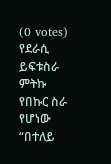(0 votes)
የደራሲ ይፍቱስራ ምትኩ የበኩር ስራ የሆነው “በተለይ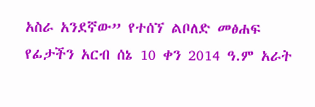አስራ አንደኛው” የተሰኘ ልቦለድ መፅሐፍ የፊታችን አርብ ሰኔ 10 ቀን 2014 ዓ.ም አራት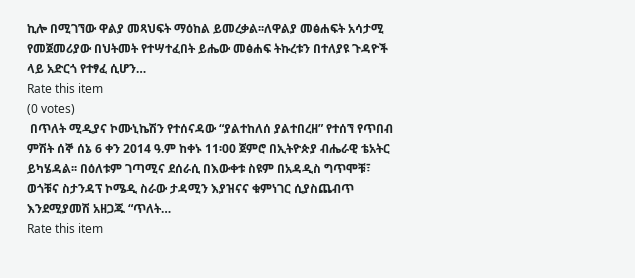ኪሎ በሚገኘው ዋልያ መጻህፍት ማዕከል ይመረቃል፡፡ለዋልያ መፅሐፍት አሳታሚ የመጀመሪያው በህትመት የተሣተፈበት ይሔው መፅሐፍ ትኩረቱን በተለያዩ ጉዳዮች ላይ አድርጎ የተፃፈ ሲሆን…
Rate this item
(0 votes)
 በጥለት ሚዲያና ኮሙኒኬሽን የተሰናዳው “ያልተከለሰ ያልተበረዘ” የተሰኘ የጥበብ ምሽት ሰኞ ሰኔ 6 ቀን 2014 ዓ.ም ከቀኑ 11፡00 ጀምሮ በኢትዮጵያ ብሔራዊ ቴአትር ይካሄዳል፡፡ በዕለቱም ገጣሚና ደሰራሲ በእውቀቱ ስዩም በአዳዲስ ግጥሞቹ፣ ወጎቹና ስታንዳፕ ኮሜዲ ስራው ታዳሚን እያዝናና ቁምነገር ሲያስጨብጥ እንደሚያመሽ አዘጋጁ “ጥለት…
Rate this item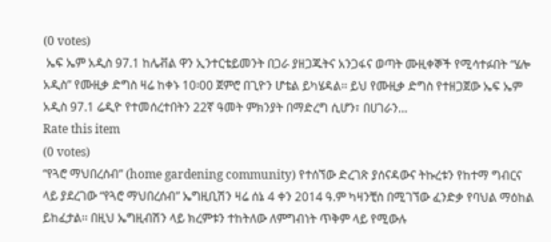(0 votes)
 ኤፍ ኤም አዲስ 97.1 ከሌቭል ዋን ኢንተርቴይመንት በጋራ ያዘጋጁትና አንጋፋና ወጣት ሙዚቀኞች የሚሳተፉበት “ሄሎ አዲስ” የሙዚቃ ድግስ ዛሬ ከቀኑ 10፡00 ጀምሮ በጊዮን ሆቴል ይካሄዳል፡፡ ይህ የሙዚቃ ድግስ የተዘጋጀው ኤፍ ኤም አዲስ 97.1 ሬዲዮ የተመሰረተበትን 22ኛ ዓመት ምክንያት በማድረግ ሲሆን፣ በሀገራን…
Rate this item
(0 votes)
“የጓሮ ማህበረሰብ” (home gardening community) የተሰኘው ድረገጽ ያሰናዳውና ትኩረቱን የከተማ ግብርና ላይ ያደረገው “የጓሮ ማህበረሰብ” ኤግዚቢሽን ዛሬ ሰኔ 4 ቀን 2014 ዓ.ም ካዛንቺስ በሚገኘው ፈንድቃ የባህል ማዕከል ይከፈታል፡፡ በዚህ ኤግዚብሽን ላይ ክረምቱን ተከትለው ለምግብነት ጥቅም ላይ የሚውሉ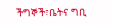ችግኞች፣ቤትና ግቢ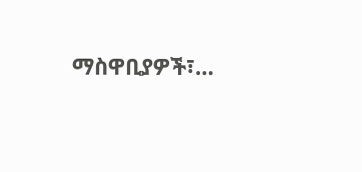ማስዋቢያዎች፣…